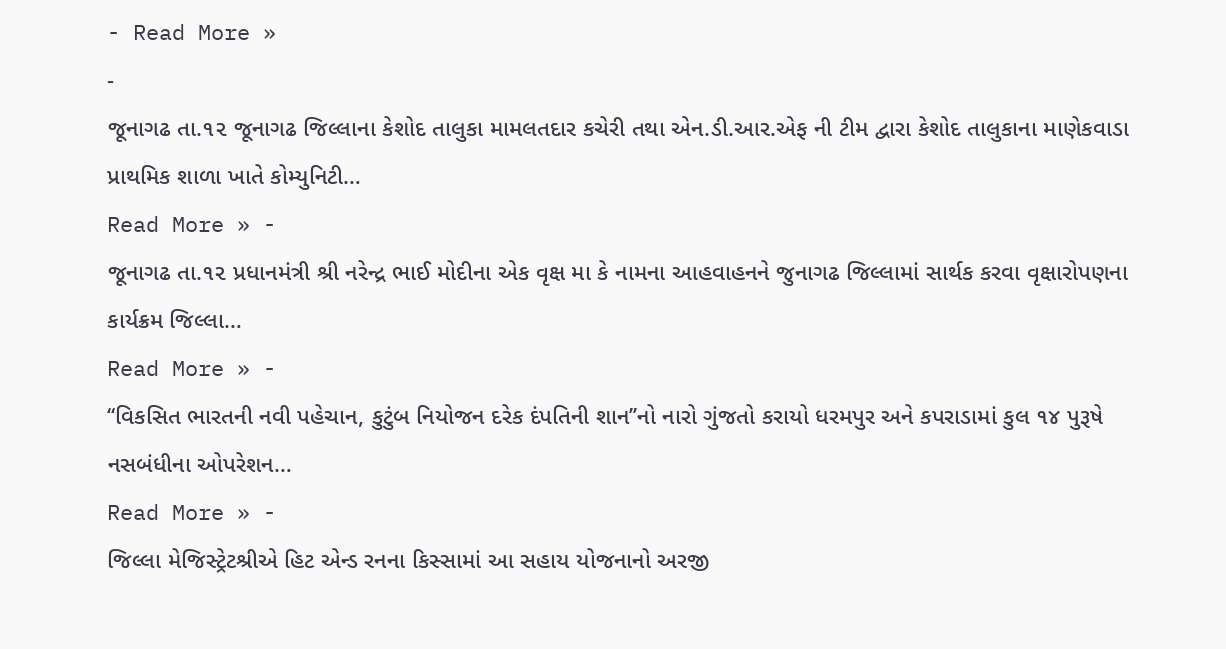- Read More »
-
જૂનાગઢ તા.૧૨ જૂનાગઢ જિલ્લાના કેશોદ તાલુકા મામલતદાર કચેરી તથા એન.ડી.આર.એફ ની ટીમ દ્વારા કેશોદ તાલુકાના માણેકવાડા પ્રાથમિક શાળા ખાતે કોમ્યુનિટી…
Read More » -
જૂનાગઢ તા.૧૨ પ્રધાનમંત્રી શ્રી નરેન્દ્ર ભાઈ મોદીના એક વૃક્ષ મા કે નામના આહવાહનને જુનાગઢ જિલ્લામાં સાર્થક કરવા વૃક્ષારોપણના કાર્યક્રમ જિલ્લા…
Read More » -
‘‘વિકસિત ભારતની નવી પહેચાન, કુટુંબ નિયોજન દરેક દંપતિની શાન’’નો નારો ગુંજતો કરાયો ધરમપુર અને કપરાડામાં કુલ ૧૪ પુરૂષે નસબંધીના ઓપરેશન…
Read More » -
જિલ્લા મેજિસ્ટ્રેટશ્રીએ હિટ એન્ડ રનના કિસ્સામાં આ સહાય યોજનાનો અરજી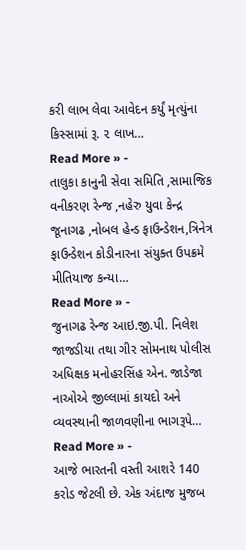કરી લાભ લેવા આવેદન કર્યું મૃત્યુંના કિસ્સામાં રૂ. ૨ લાખ…
Read More » -
તાલુકા કાનુની સેવા સમિતિ ,સામાજિક વનીકરણ રેન્જ ,નહેરુ યુવા કેન્દ્ર જૂનાગઢ ,નોબલ હેન્ડ ફાઉન્ડેશન,ત્રિનેત્ર ફાઉન્ડેશન કોડીનારના સંયુક્ત ઉપક્રમે મીતિયાજ કન્યા…
Read More » -
જુનાગઢ રેન્જ આઇ.જી.પી. નિલેશ જાજડીયા તથા ગીર સોમનાથ પોલીસ અધિક્ષક મનોહરસિંહ એન. જાડેજા નાઓએ જીલ્લામાં કાયદો અને વ્યવસ્થાની જાળવણીના ભાગરૂપે…
Read More » -
આજે ભારતની વસ્તી આશરે 140 કરોડ જેટલી છે. એક અંદાજ મુજબ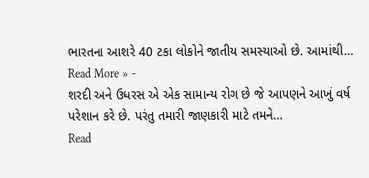ભારતના આશરે 40 ટકા લોકોને જાતીય સમસ્યાઓ છે. આમાંથી…
Read More » -
શરદી અને ઉધરસ એ એક સામાન્ય રોગ છે જે આપણને આખું વર્ષ પરેશાન કરે છે. પરંતુ તમારી જાણકારી માટે તમને…
Read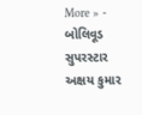More » -
બોલિવૂડ સુપરસ્ટાર અક્ષય કુમાર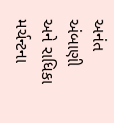અનંત અંબાણી અને રાધિકા મર્ચન્ટના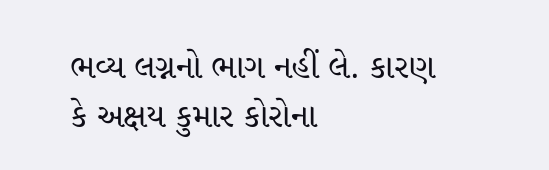ભવ્ય લગ્નનો ભાગ નહીં લે. કારણ કે અક્ષય કુમાર કોરોના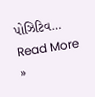પોઝિટિવ…
Read More »